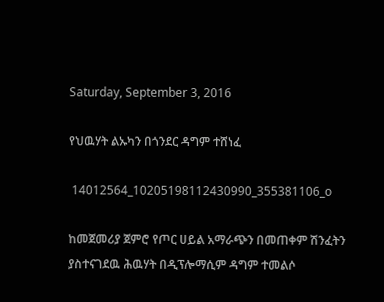Saturday, September 3, 2016

የህዉሃት ልኡካን በጎንደር ዳግም ተሸነፈ

 14012564_10205198112430990_355381106_o

ከመጀመሪያ ጀምሮ የጦር ሀይል አማራጭን በመጠቀም ሽንፈትን ያስተናገደዉ ሕዉሃት በዲፕሎማሲም ዳግም ተመልሶ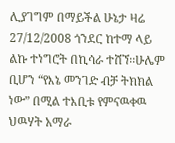ሊያገግም በማይችል ሁኔታ ዛሬ 27/12/2008 ጎንደር ከተማ ላይ ልኩ ተነግሮት በኪሳራ ተሸኘ፡፡ሁሌም ቢሆን “የእኔ መንገድ ብቻ ትክክል ነው” በሚል ተእቢቱ የምናዉቀዉ ህዉሃት አማራ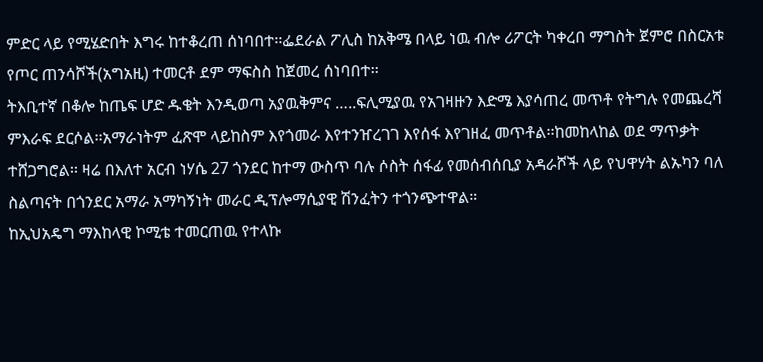ምድር ላይ የሚሄድበት እግሩ ከተቆረጠ ሰነባበተ፡፡ፌደራል ፖሊስ ከአቅሜ በላይ ነዉ ብሎ ሪፖርት ካቀረበ ማግስት ጀምሮ በስርአቱ የጦር ጠንሳሾች(አግአዚ) ተመርቶ ደም ማፍስስ ከጀመረ ሰነባበተ፡፡
ትእቢተኛ በቆሎ ከጤፍ ሆድ ዱቄት እንዲወጣ አያዉቅምና …..ፍሊሚያዉ የአገዛዙን እድሜ እያሳጠረ መጥቶ የትግሉ የመጨረሻ ምእራፍ ደርሶል፡፡አማራነትም ፈጽሞ ላይከስም እየጎመራ እየተንዠረገገ እየሰፋ እየገዘፈ መጥቶል፡፡ከመከላከል ወደ ማጥቃት ተሸጋግሮል፡፡ ዛሬ በእለተ አርብ ነሃሴ 27 ጎንደር ከተማ ውስጥ ባሉ ሶስት ሰፋፊ የመሰብሰቢያ አዳራሾች ላይ የህዋሃት ልኡካን ባለ ስልጣናት በጎንደር አማራ አማካኝነት መራር ዲፕሎማሲያዊ ሽንፈትን ተጎንጭተዋል።
ከኢህአዴግ ማእከላዊ ኮሚቴ ተመርጠዉ የተላኩ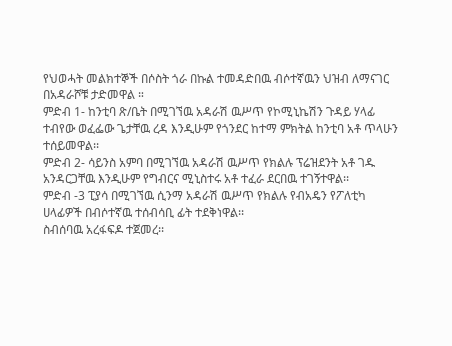የህወሓት መልክተኞች በሶስት ጎራ በኩል ተመዳድበዉ ብሶተኛዉን ህዝብ ለማናገር በአዳራሾቹ ታድመዋል ።
ምድብ 1- ከንቲባ ጽ/ቤት በሚገኘዉ አዳራሽ ዉሥጥ የኮሚኒኬሽን ጉዳይ ሃላፊ ተብየው ወፈፌው ጌታቸዉ ረዳ እንዲሁም የጎንደር ከተማ ምክትል ከንቲባ አቶ ጥላሁን ተሰይመዋል፡፡
ምድብ 2- ሳይንስ አምባ በሚገኘዉ አዳራሽ ዉሥጥ የክልሉ ፕሬዝደንት አቶ ገዱ አንዳርጋቸዉ እንዲሁም የግብርና ሚኒስተሩ አቶ ተፈራ ደርበዉ ተገኝተዋል፡፡
ምድብ -3 ፒያሳ በሚገኘዉ ሲንማ አዳራሽ ዉሥጥ የክልሉ የብአዴን የፖለቲካ ሀላፊዎች በብሶተኛዉ ተሰብሳቢ ፊት ተደቅነዋል፡፡
ስብሰባዉ አረፋፍዶ ተጀመረ፡፡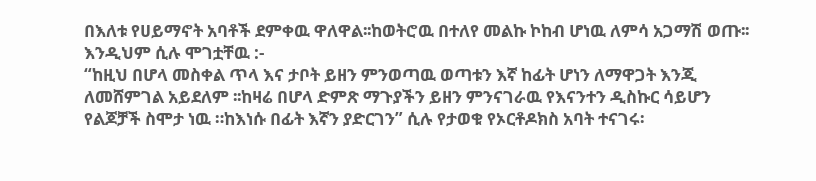በእለቱ የሀይማኖት አባቶች ደምቀዉ ዋለዋል፡፡ከወትሮዉ በተለየ መልኩ ኮከብ ሆነዉ ለምሳ አጋማሽ ወጡ፡፡እንዲህም ሲሉ ሞገቷቸዉ :-
“ከዚህ በሆላ መስቀል ጥላ እና ታቦት ይዘን ምንወጣዉ ወጣቱን እኛ ከፊት ሆነን ለማዋጋት እንጂ ለመሸምገል አይደለም ፡፡ከዛሬ በሆላ ድምጽ ማጉያችን ይዘን ምንናገራዉ የእናንተን ዲስኩር ሳይሆን የልጆቻች ስሞታ ነዉ ።ከእነሱ በፊት እኛን ያድርገን” ሲሉ የታወቁ የኦርቶዶክስ አባት ተናገሩ፡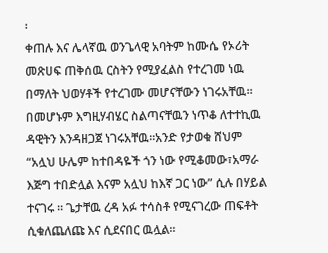፡
ቀጠሉ እና ሌላኛዉ ወንጌላዊ አባትም ከሙሴ የኦሪት መጽሀፍ ጠቅሰዉ ርስትን የሚያፈልስ የተረገመ ነዉ በማለት ህወሃቶች የተረገሙ መሆናቸውን ነገሩአቸዉ፡፡በመሆኑም እግዚሃብሄር ስልጣናቸዉን ነጥቆ ለተተኪዉ ዳዊትን እንዳዘጋጀ ነገሩአቸዉ፡፡አንድ የታወቁ ሸህም “አሏህ ሁሌም ከተበዳዬች ጎን ነው የሚቆመው፣አማራ እጅግ ተበድሏል እናም አሏህ ከእኛ ጋር ነው” ሲሉ በሃይል ተናገሩ ። ጌታቸዉ ረዳ አፉ ተሳስቶ የሚናገረው ጠፍቶት ሲቁለጨለጩ እና ሲደናበር ዉሏል፡፡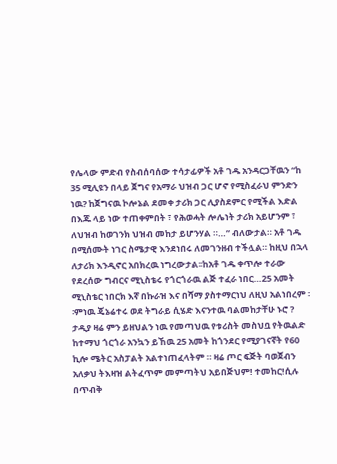የሌላው ምድብ የስብሰባሰው ተሳታፊዎች አቶ ገዱ አንዳርጋቸዉን “ከ 35 ሚሊዩን በላይ ጀግና የአማራ ህዝብ ጋር ሆኖ የሚስፈራህ ምንድን ነዉ? ከጀግናዉ ኮሎኔል ደመቀ ታሪክ ጋር ሊያስደምር የሚችል እድል በእጁ ላይ ነው ተጠቀምበት ፣ የሕወሓት ሎሌነት ታሪክ አይሆንም ፣ ለህዝብ ከወገንክ ህዝብ መከታ ይሆንሃል ።…” ብለውታል። አቶ ገዱ በሚሰሙት ነገር ስሜታዊ እንደነበሩ ለመገንዘብ ተችሏል። ከዚህ በኋላ ለታሪክ እንዲኖር አበክረዉ ነግረውታል፡፡ከአቶ ገዱ ቀጥሎ ተራው የደረሰው ግብርና ሚኒስቴሩ የጎርጎራዉ ልጅ ተፈራ ነበር…25 አመት ሚኒስቴር ነበርክ እኛ በኩራዝ እና በሻማ ያስተማርነህ ለዚህ አልነበረም ፡፡ምነዉ ጄኔሬተሩ ወደ ትግራይ ሲሄድ እናንተዉ ባልመከታቸሁ ኑሮ ? ታዲያ ዛሬ ምን ይዘህልን ነዉ የመጣህዉ የቱሪስት መስህቧ የትዉልድ ከተማህ ጎርጎራ አንኳን ይኸዉ 25 አመት ከጎንደር የሚያገናኛት የ60 ኪሎ ሜትር አስፓልት አልተነጠፈላትም ። ዛሬ ጦር ፍጅት ባወጀብን አለቃህ ትእዛዝ ልትፈጥም መምጣትህ አይበጅህም! ተመከር!ሲሉ በጥብቅ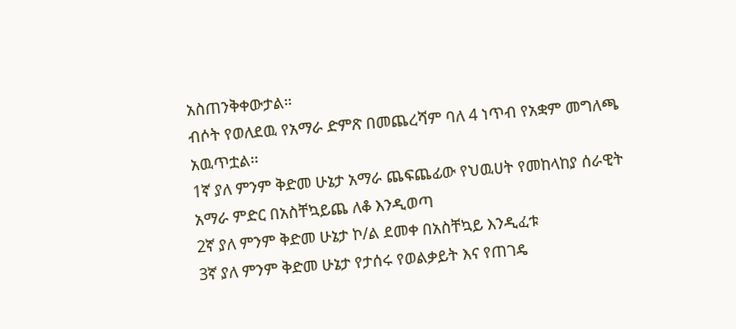አስጠንቅቀውታል።
ብሶት የወለደዉ የአማራ ድምጽ በመጨረሻም ባለ 4 ነጥብ የአቋም መግለጫ አዉጥቷል፡፡
1ኛ ያለ ምንም ቅድመ ሁኔታ አማራ ጨፍጨፊው የህዉሀት የመከላከያ ሰራዊት አማራ ምድር በአስቸኳይጨ ለቆ እንዲወጣ
2ኛ ያለ ምንም ቅድመ ሁኔታ ኮ/ል ደመቀ በአስቸኳይ እንዲፈቱ
3ኛ ያለ ምንም ቅድመ ሁኔታ የታሰሩ የወልቃይት እና የጠገዴ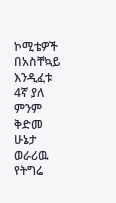ኮሚቴዎች በአስቸኳይ እንዲፈቱ
4ኛ ያለ ምንም ቅድመ ሁኔታ ወራሪዉ የትግሬ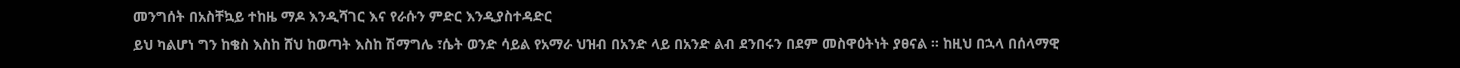መንግሰት በአስቸኳይ ተከዜ ማዶ እንዲሻገር እና የራሱን ምድር እንዲያስተዳድር
ይህ ካልሆነ ግን ከቄስ እስከ ሸህ ከወጣት እስከ ሽማግሌ ፣ሴት ወንድ ሳይል የአማራ ህዝብ በአንድ ላይ በአንድ ልብ ደንበሩን በደም መስዋዕትነት ያፀናል ። ከዚህ በኋላ በሰላማዊ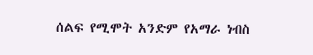ሰልፍ የሚሞት አንድም የአማራ ነብስ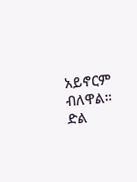አይኖርም ብለዋል።
ድል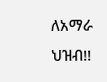ለአማራ ህዝብ!!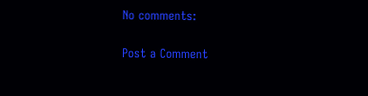No comments:

Post a Comment